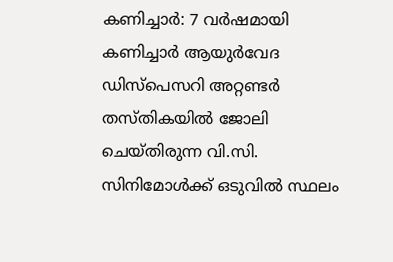കണിച്ചാർ: 7 വർഷമായി കണിച്ചാർ ആയുർവേദ ഡിസ്പെസറി അറ്റണ്ടർ തസ്തികയിൽ ജോലി ചെയ്തിരുന്ന വി.സി. സിനിമോൾക്ക് ഒടുവിൽ സ്ഥലം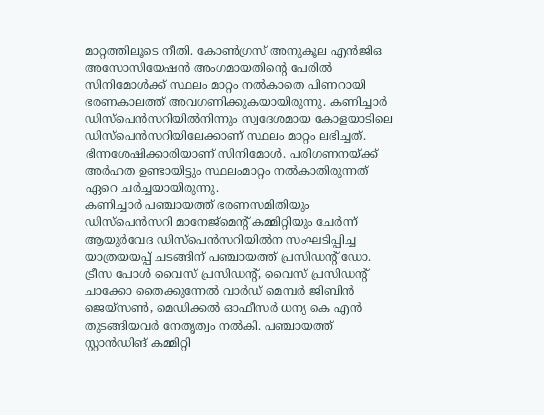മാറ്റത്തിലൂടെ നീതി. കോൺഗ്രസ് അനുകൂല എൻജിഒ അസോസിയേഷൻ അംഗമായതിന്റെ പേരിൽ സിനിമോൾക്ക് സ്ഥലം മാറ്റം നൽകാതെ പിണറായി ഭരണകാലത്ത് അവഗണിക്കുകയായിരുന്നു. കണിച്ചാർ ഡിസ്പെൻസറിയിൽനിന്നും സ്വദേശമായ കോളയാടിലെ ഡിസ്പെൻസറിയിലേക്കാണ് സ്ഥലം മാറ്റം ലഭിച്ചത്. ഭിന്നശേഷിക്കാരിയാണ് സിനിമോൾ. പരിഗണനയ്ക്ക് അർഹത ഉണ്ടായിട്ടും സ്ഥലംമാറ്റം നൽകാതിരുന്നത് ഏറെ ചർച്ചയായിരുന്നു.
കണിച്ചാർ പഞ്ചായത്ത് ഭരണസമിതിയും ഡിസ്പെൻസറി മാനേജ്മെന്റ് കമ്മിറ്റിയും ചേർന്ന് ആയുർവേദ ഡിസ്പെൻസറിയിൽന സംഘടിപ്പിച്ച യാത്രയയപ്പ് ചടങ്ങിന് പഞ്ചായത്ത് പ്രസിഡന്റ് ഡോ. ട്രീസ പോൾ വൈസ് പ്രസിഡന്റ്, വൈസ് പ്രസിഡന്റ് ചാക്കോ തൈക്കുന്നേൽ വാർഡ് മെമ്പർ ജിബിൻ ജെയ്സൺ, മെഡിക്കൽ ഓഫീസർ ധന്യ കെ എൻ തുടങ്ങിയവർ നേതൃത്വം നൽകി. പഞ്ചായത്ത് സ്റ്റാൻഡിങ് കമ്മിറ്റി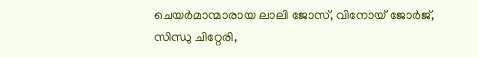ചെയർമാന്മാരായ ലാലി ജോസ്, വിനോയ് ജോർജ്, സിന്ധു ചിറ്റേരി,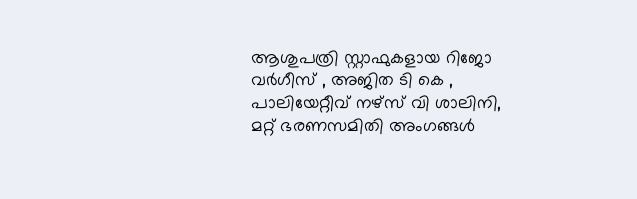ആശുപത്രി സ്റ്റാഫുകളായ റിജോ വർഗീസ് , അജിത ടി കെ , പാലിയേറ്റീവ് നഴ്സ് വി ശാലിനി, മറ്റ് ഭരണസമിതി അംഗങ്ങൾ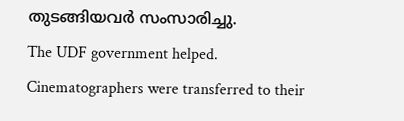തുടങ്ങിയവർ സംസാരിച്ചു.
The UDF government helped. Cinematographers were transferred to their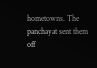hometowns. The panchayat sent them off